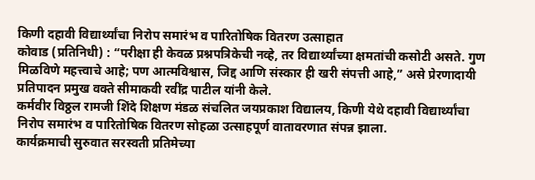किणी दहावी विद्यार्थ्यांचा निरोप समारंभ व पारितोषिक वितरण उत्साहात
कोवाड (प्रतिनिधी) : “परीक्षा ही केवळ प्रश्नपत्रिकेची नव्हे, तर विद्यार्थ्यांच्या क्षमतांची कसोटी असते. गुण मिळविणे महत्त्वाचे आहे; पण आत्मविश्वास, जिद्द आणि संस्कार ही खरी संपत्ती आहे,” असे प्रेरणादायी प्रतिपादन प्रमुख वक्ते सीमाकवी रवींद्र पाटील यांनी केले.
कर्मवीर विठ्ठल रामजी शिंदे शिक्षण मंडळ संचलित जयप्रकाश विद्यालय, किणी येथे दहावी विद्यार्थ्यांचा निरोप समारंभ व पारितोषिक वितरण सोहळा उत्साहपूर्ण वातावरणात संपन्न झाला.
कार्यक्रमाची सुरुवात सरस्वती प्रतिमेच्या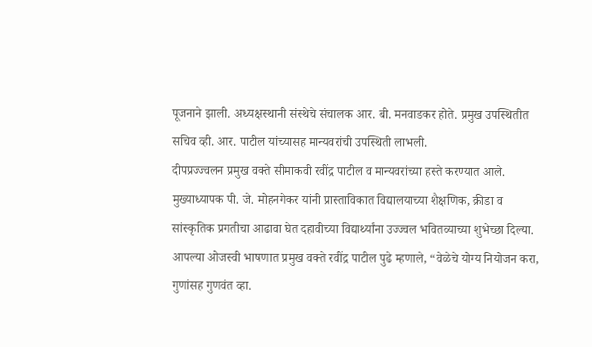पूजनाने झाली. अध्यक्षस्थानी संस्थेचे संचालक आर. बी. मनवाडकर होते. प्रमुख उपस्थितीत सचिव व्ही. आर. पाटील यांच्यासह मान्यवरांची उपस्थिती लाभली.
दीपप्रज्ज्वलन प्रमुख वक्ते सीमाकवी रवींद्र पाटील व मान्यवरांच्या हस्ते करण्यात आले.
मुख्याध्यापक पी. जे. मोहनगेकर यांनी प्रास्ताविकात विद्यालयाच्या शैक्षणिक, क्रीडा व सांस्कृतिक प्रगतीचा आढावा घेत दहावीच्या विद्यार्थ्यांना उज्ज्वल भवितव्याच्या शुभेच्छा दिल्या.
आपल्या ओजस्वी भाषणात प्रमुख वक्ते रवींद्र पाटील पुढे म्हणाले, “वेळेचे योग्य नियोजन करा, गुणांसह गुणवंत व्हा.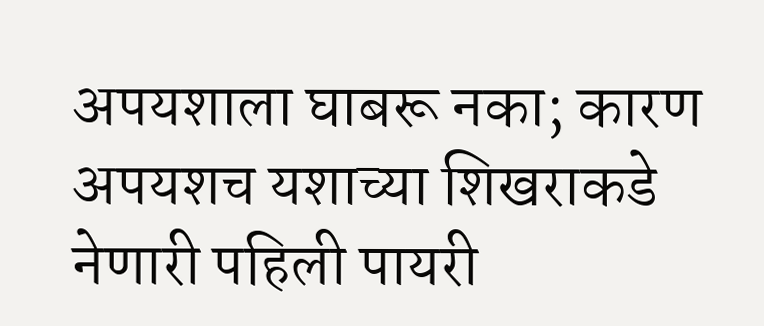अपयशाला घाबरू नका; कारण अपयशच यशाच्या शिखराकडे नेणारी पहिली पायरी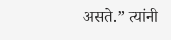असते.” त्यांनी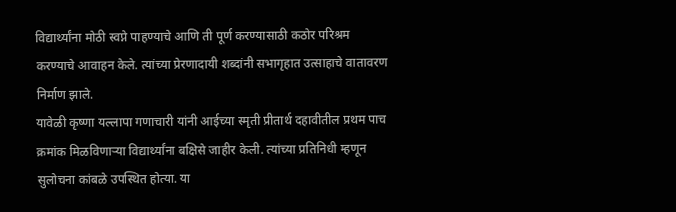विद्यार्थ्यांना मोठी स्वप्ने पाहण्याचे आणि ती पूर्ण करण्यासाठी कठोर परिश्रम करण्याचे आवाहन केले. त्यांच्या प्रेरणादायी शब्दांनी सभागृहात उत्साहाचे वातावरण निर्माण झाले.
यावेळी कृष्णा यल्लापा गणाचारी यांनी आईच्या स्मृती प्रीतार्थ दहावीतील प्रथम पाच क्रमांक मिळविणाऱ्या विद्यार्थ्यांना बक्षिसे जाहीर केली. त्यांच्या प्रतिनिधी म्हणून सुलोचना कांबळे उपस्थित होत्या. या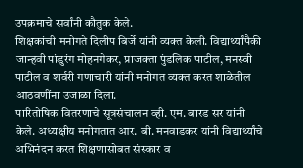उपक्रमाचे सर्वांनी कौतुक केले.
शिक्षकांची मनोगते दिलीप बिर्जे यांनी व्यक्त केली. विद्यार्थ्यांपैकी जान्हवी पांडुरंग मोहनगेकर, प्राजक्ता पुंडलिक पाटील, मनस्वी पाटील व शर्वरी गणाचारी यांनी मनोगत व्यक्त करत शाळेतील आठवणींना उजाळा दिला.
पारितोषिक वितरणाचे सूत्रसंचालन व्ही. एम. बारड सर यांनी केले. अध्यक्षीय मनोगतात आर. बी. मनवाडकर यांनी विद्यार्थ्यांचे अभिनंदन करत शिक्षणासोबत संस्कार व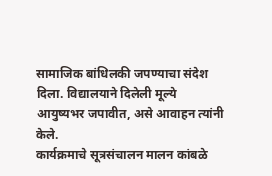सामाजिक बांधिलकी जपण्याचा संदेश दिला. विद्यालयाने दिलेली मूल्ये आयुष्यभर जपावीत, असे आवाहन त्यांनी केले.
कार्यक्रमाचे सूत्रसंचालन मालन कांबळे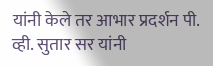यांनी केले तर आभार प्रदर्शन पी. व्ही. सुतार सर यांनी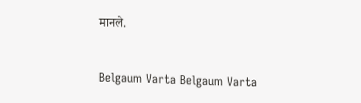मानले.


Belgaum Varta Belgaum Varta